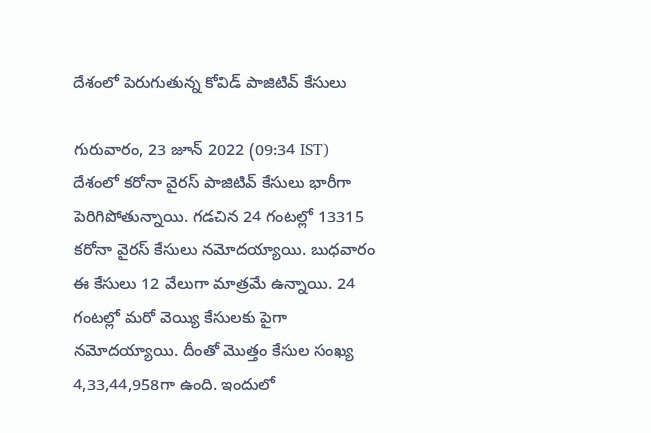దేశంలో పెరుగుతున్న కోవిడ్ పాజిటివ్ కేసులు

గురువారం, 23 జూన్ 2022 (09:34 IST)
దేశంలో కరోనా వైరస్ పాజిటివ్ కేసులు భారీగా పెరిగిపోతున్నాయి. గడచిన 24 గంటల్లో 13315 కరోనా వైరస్ కేసులు నమోదయ్యాయి. బుధవారం ఈ కేసులు 12 వేలుగా మాత్రమే ఉన్నాయి. 24 గంటల్లో మరో వెయ్యి కేసులకు పైగా నమోదయ్యాయి. దీంతో మొత్తం కేసుల సంఖ్య 4,33,44,958గా ఉంది. ఇందులో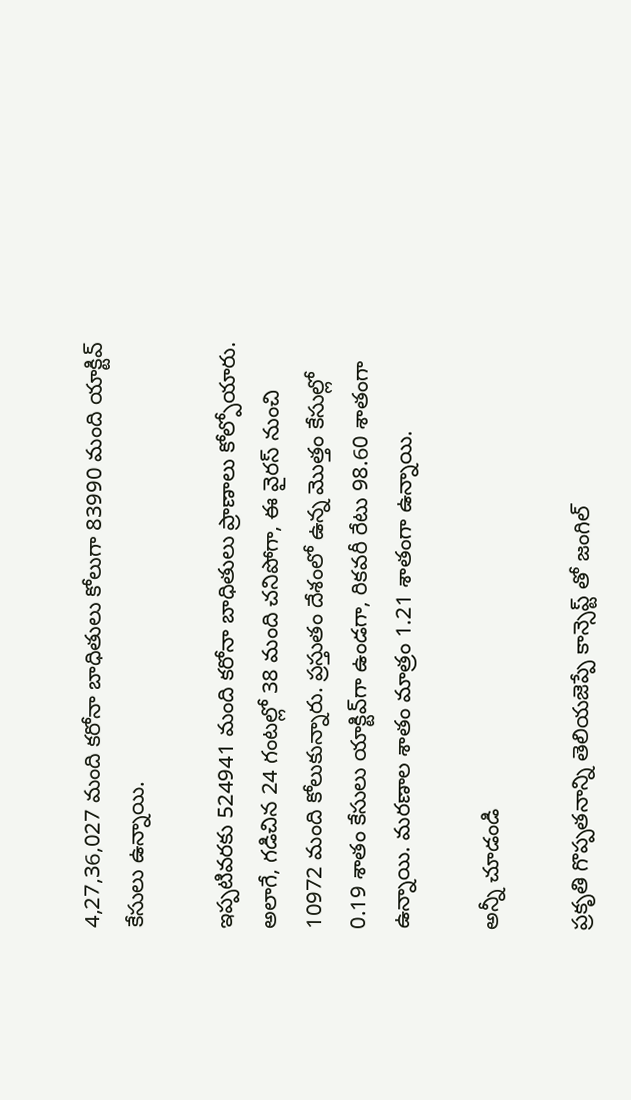4,27,36,027 మంది కరోనా బాధితులు కోలుగా 83990 మంది యాక్టివ్ కేసులు ఉన్నాయి.

ఇప్పటివరకు 524941 మంది కరోనా బాధితులు ప్రాణాలు కోల్పోయారు. అలాగే, గడిచిన 24 గంటల్లో 38 మంది చనిపోగా, ఈ వైరస్ నుంచి 10972 మంది కోలుకున్నారు. ప్రస్తుతం దేశంలో ఉన్న మొత్తం కేసుల్లో 0.19 శాతం కేసులు యాక్టివ్‌గా ఉండగా, రికవరీ రేటు 98.60 శాతంగా ఉన్నాయి. మరణాల శాతం మాత్రం 1.21 శాతంగా ఉన్నాయి.

అన్నీ చూడండి

ప్రకృతి గొప్పతనాన్ని తెలియజెప్పే కాన్సెప్ట్ తో జంగిల్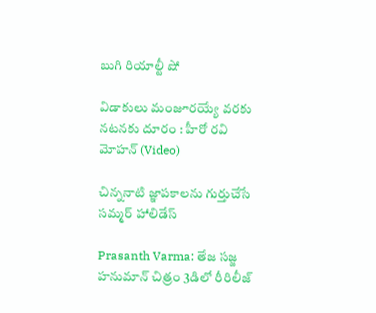బుగి రియాల్టీ షో

విడాకులు మంజూరయ్యే వరకు నటనకు దూరం : హీరో రవి మోహన్ (Video)

చిన్ననాటి జ్ఞాపకాలను గుర్తుచేసే సమ్మర్ హాలిడేస్

Prasanth Varma: తేజ సజ్జ హనుమాన్ చిత్రం 3డిలో రీరిలీజ్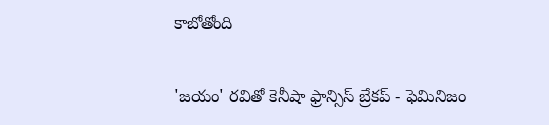కాబోతోంది

'జయం' రవితో కెనీషా ఫ్రాన్సిస్ బ్రేకప్ - ఫెమినిజం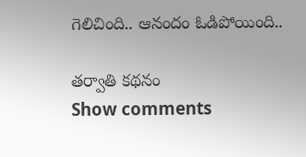గెలిచింది.. ఆనందం ఓడిపోయింది..

తర్వాతి కథనం
Show comments